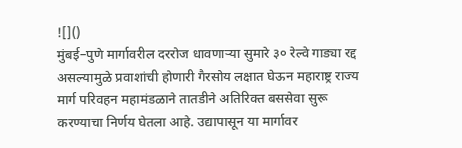![]()
मुंबई–पुणे मार्गावरील दररोज धावणाऱ्या सुमारे ३० रेल्वे गाड्या रद्द असल्यामुळे प्रवाशांची होणारी गैरसोय लक्षात घेऊन महाराष्ट्र राज्य मार्ग परिवहन महामंडळाने तातडीने अतिरिक्त बससेवा सुरू करण्याचा निर्णय घेतला आहे. उद्यापासून या मार्गावर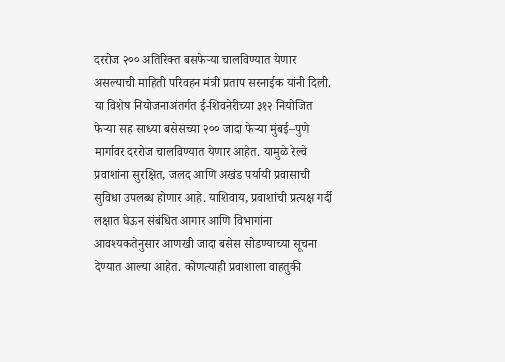दररोज २०० अतिरिक्त बसफेऱ्या चालविण्यात येणार असल्याची माहिती परिवहन मंत्री प्रताप सरनाईक यांनी दिली. या विशेष नियोजनाअंतर्गत ई-शिवनेरीच्या ३१२ नियोजित फेऱ्या सह साध्या बसेसच्या २०० जादा फेऱ्या मुंबई–पुणे मार्गावर दररोज चालविण्यात येणार आहेत. यामुळे रेल्वे प्रवाशांना सुरक्षित, जलद आणि अखंड पर्यायी प्रवासाची सुविधा उपलब्ध होणार आहे. याशिवाय, प्रवाशांची प्रत्यक्ष गर्दी लक्षात घेऊन संबंधित आगार आणि विभागांना आवश्यकतेनुसार आणखी जादा बसेस सोडण्याच्या सूचना देण्यात आल्या आहेत. कोणत्याही प्रवाशाला वाहतुकी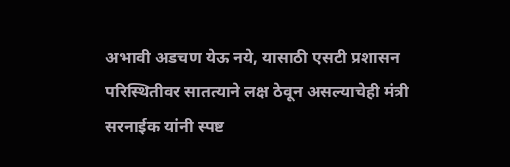अभावी अडचण येऊ नये, यासाठी एसटी प्रशासन परिस्थितीवर सातत्याने लक्ष ठेवून असल्याचेही मंत्री सरनाईक यांनी स्पष्ट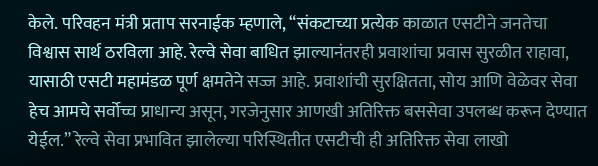केले. परिवहन मंत्री प्रताप सरनाईक म्हणाले, “संकटाच्या प्रत्येक काळात एसटीने जनतेचा विश्वास सार्थ ठरविला आहे. रेल्वे सेवा बाधित झाल्यानंतरही प्रवाशांचा प्रवास सुरळीत राहावा, यासाठी एसटी महामंडळ पूर्ण क्षमतेने सज्ज आहे. प्रवाशांची सुरक्षितता, सोय आणि वेळेवर सेवा हेच आमचे सर्वोच्च प्राधान्य असून, गरजेनुसार आणखी अतिरिक्त बससेवा उपलब्ध करून देण्यात येईल.” रेल्वे सेवा प्रभावित झालेल्या परिस्थितीत एसटीची ही अतिरिक्त सेवा लाखो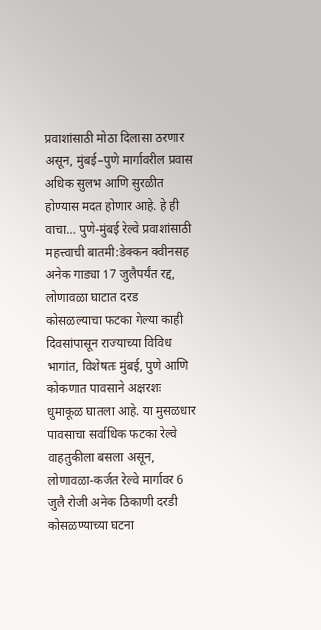प्रवाशांसाठी मोठा दिलासा ठरणार असून, मुंबई–पुणे मार्गावरील प्रवास अधिक सुलभ आणि सुरळीत होण्यास मदत होणार आहे. हे ही वाचा… पुणे-मुंबई रेल्वे प्रवाशांसाठी महत्त्वाची बातमी:डेक्कन क्वीनसह अनेक गाड्या 17 जुलैपर्यंत रद्द, लोणावळा घाटात दरड कोसळल्याचा फटका गेल्या काही दिवसांपासून राज्याच्या विविध भागांत, विशेषतः मुंबई, पुणे आणि कोकणात पावसाने अक्षरशः धुमाकूळ घातला आहे. या मुसळधार पावसाचा सर्वाधिक फटका रेल्वे वाहतुकीला बसला असून, लोणावळा-कर्जत रेल्वे मार्गावर 6 जुलै रोजी अनेक ठिकाणी दरडी कोसळण्याच्या घटना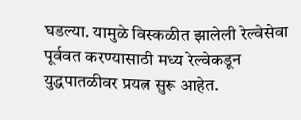घडल्या. यामुळे विस्कळीत झालेली रेल्वेसेवा पूर्ववत करण्यासाठी मध्य रेल्वेकडून युद्धपातळीवर प्रयत्न सुरू आहेत.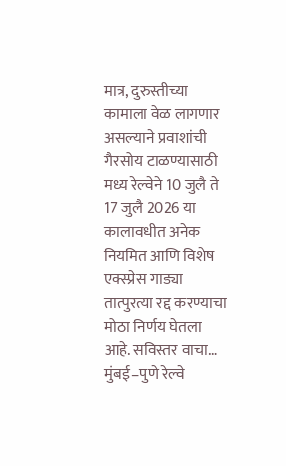मात्र, दुरुस्तीच्या कामाला वेळ लागणार असल्याने प्रवाशांची गैरसोय टाळण्यासाठी मध्य रेल्वेने 10 जुलै ते 17 जुलै 2026 या कालावधीत अनेक नियमित आणि विशेष एक्स्प्रेस गाड्या तात्पुरत्या रद्द करण्याचा मोठा निर्णय घेतला आहे. सविस्तर वाचा…
मुंबई–पुणे रेल्वे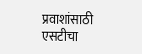प्रवाशांसाठी एसटीचा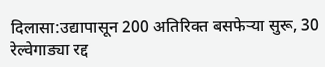दिलासा:उद्यापासून 200 अतिरिक्त बसफेऱ्या सुरू, 30 रेल्वेगाड्या रद्द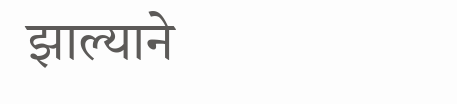झाल्याने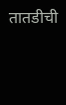तातडीची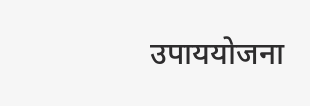उपाययोजना